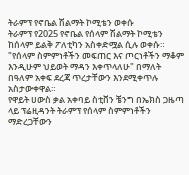ትራምፕ የኖቤል ሽልማት ኮሚቴን ወቀሱ
ትራምፕ የ2025 የኖቤል የሰላም ሽልማት ኮሚቴን ከሰላም ይልቅ ፖለቲካን አስቀድሟል ሲሉ ወቀሱ።
"የሰላም ስምምነቶችን መፍጠር እና ጦርነቶችን ማቆም እንዲሁም ህይወት ማዳን እቀጥላለሁ" በማለት በዓለም አቀፍ ደረጃ ጥረታቸውን እንደሚቀጥሉ አስታውቀዋል።
የዋይት ሀውስ ቃል አቀባይ ስቲቨን ቼንግ በኤክስ ጋዜጣ ላይ ፕሬዚዳንት ትራምፕ የሰላም ስምምነቶችን ማድረጋቸውን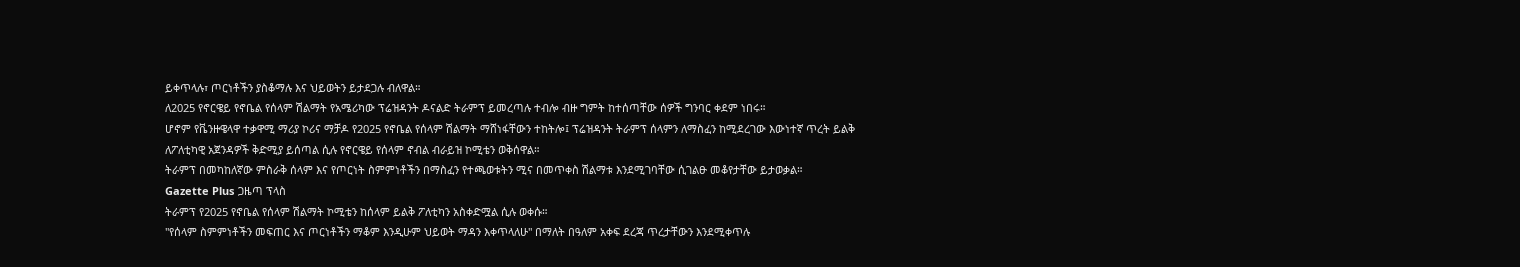ይቀጥላሉ፣ ጦርነቶችን ያስቆማሉ እና ህይወትን ይታደጋሉ ብለዋል።
ለ2025 የኖርዌይ የኖቤል የሰላም ሽልማት የአሜሪካው ፕሬዝዳንት ዶናልድ ትራምፕ ይመረጣሉ ተብሎ ብዙ ግምት ከተሰጣቸው ሰዎች ግንባር ቀደም ነበሩ።
ሆኖም የቬንዙዌላዋ ተቃዋሚ ማሪያ ኮሪና ማቻዶ የ2025 የኖቤል የሰላም ሽልማት ማሸነፋቸውን ተከትሎ፤ ፕሬዝዳንት ትራምፕ ሰላምን ለማስፈን ከሚደረገው እውነተኛ ጥረት ይልቅ ለፖለቲካዊ አጀንዳዎች ቅድሚያ ይሰጣል ሲሉ የኖርዌይ የሰላም ኖብል ብራይዝ ኮሚቴን ወቅሰዋል።
ትራምፕ በመካከለኛው ምስራቅ ሰላም እና የጦርነት ስምምነቶችን በማስፈን የተጫወቱትን ሚና በመጥቀስ ሽልማቱ እንደሚገባቸው ሲገልፁ መቆየታቸው ይታወቃል።
Gazette Plus ጋዜጣ ፕላስ
ትራምፕ የ2025 የኖቤል የሰላም ሽልማት ኮሚቴን ከሰላም ይልቅ ፖለቲካን አስቀድሟል ሲሉ ወቀሱ።
"የሰላም ስምምነቶችን መፍጠር እና ጦርነቶችን ማቆም እንዲሁም ህይወት ማዳን እቀጥላለሁ" በማለት በዓለም አቀፍ ደረጃ ጥረታቸውን እንደሚቀጥሉ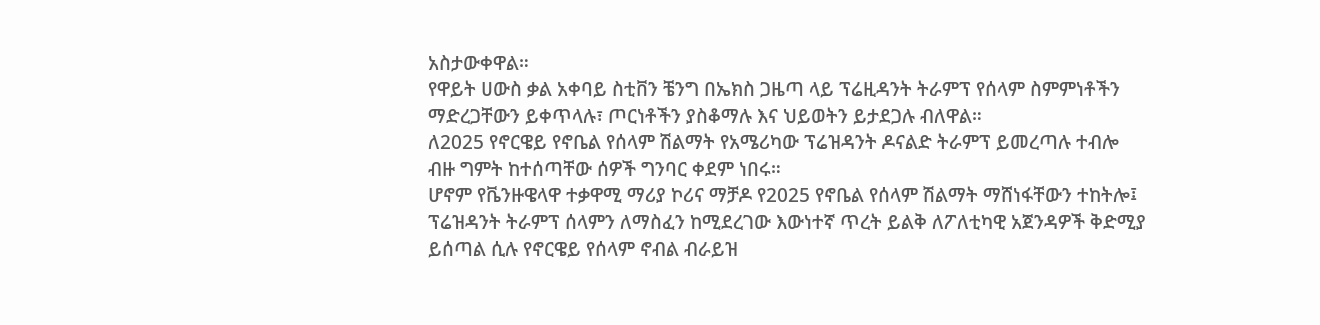አስታውቀዋል።
የዋይት ሀውስ ቃል አቀባይ ስቲቨን ቼንግ በኤክስ ጋዜጣ ላይ ፕሬዚዳንት ትራምፕ የሰላም ስምምነቶችን ማድረጋቸውን ይቀጥላሉ፣ ጦርነቶችን ያስቆማሉ እና ህይወትን ይታደጋሉ ብለዋል።
ለ2025 የኖርዌይ የኖቤል የሰላም ሽልማት የአሜሪካው ፕሬዝዳንት ዶናልድ ትራምፕ ይመረጣሉ ተብሎ ብዙ ግምት ከተሰጣቸው ሰዎች ግንባር ቀደም ነበሩ።
ሆኖም የቬንዙዌላዋ ተቃዋሚ ማሪያ ኮሪና ማቻዶ የ2025 የኖቤል የሰላም ሽልማት ማሸነፋቸውን ተከትሎ፤ ፕሬዝዳንት ትራምፕ ሰላምን ለማስፈን ከሚደረገው እውነተኛ ጥረት ይልቅ ለፖለቲካዊ አጀንዳዎች ቅድሚያ ይሰጣል ሲሉ የኖርዌይ የሰላም ኖብል ብራይዝ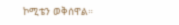ኮሚቴን ወቅሰዋል።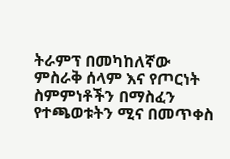ትራምፕ በመካከለኛው ምስራቅ ሰላም እና የጦርነት ስምምነቶችን በማስፈን የተጫወቱትን ሚና በመጥቀስ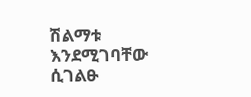ሽልማቱ እንደሚገባቸው ሲገልፁ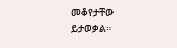መቆየታቸው ይታወቃል።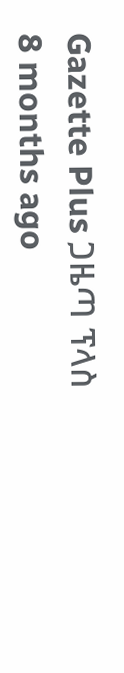Gazette Plus ጋዜጣ ፕላስ
8 months ago